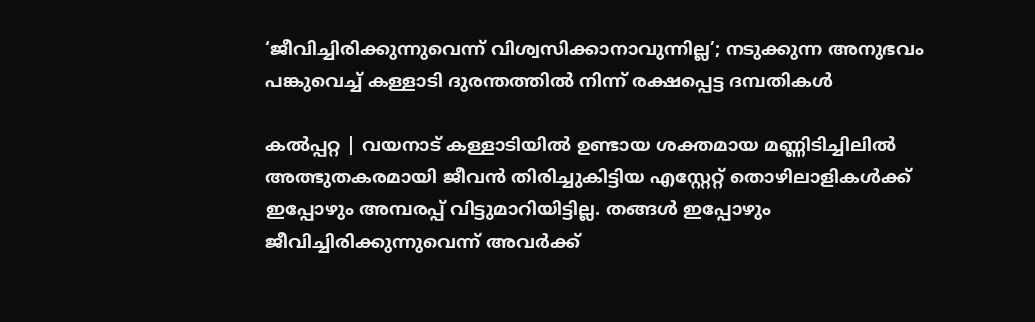‘ജീവിച്ചിരിക്കുന്നുവെന്ന് വിശ്വസിക്കാനാവുന്നില്ല’; നടുക്കുന്ന അനുഭവം പങ്കുവെച്ച് കള്ളാടി ദുരന്തത്തിൽ നിന്ന് രക്ഷപ്പെട്ട ദമ്പതികൾ

കൽപ്പറ്റ | വയനാട് കള്ളാടിയിൽ ഉണ്ടായ ശക്തമായ മണ്ണിടിച്ചിലിൽ അത്ഭുതകരമായി ജീവൻ തിരിച്ചുകിട്ടിയ എസ്റ്റേറ്റ് തൊഴിലാളികൾക്ക് ഇപ്പോഴും അമ്പരപ്പ് വിട്ടുമാറിയിട്ടില്ല. തങ്ങൾ ഇപ്പോഴും ജീവിച്ചിരിക്കുന്നുവെന്ന് അവർക്ക്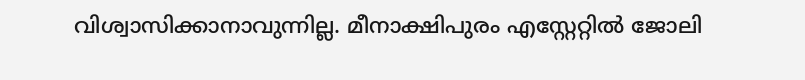വിശ്വാസിക്കാനാവുന്നില്ല. മീനാക്ഷിപുരം എസ്റ്റേറ്റിൽ ജോലി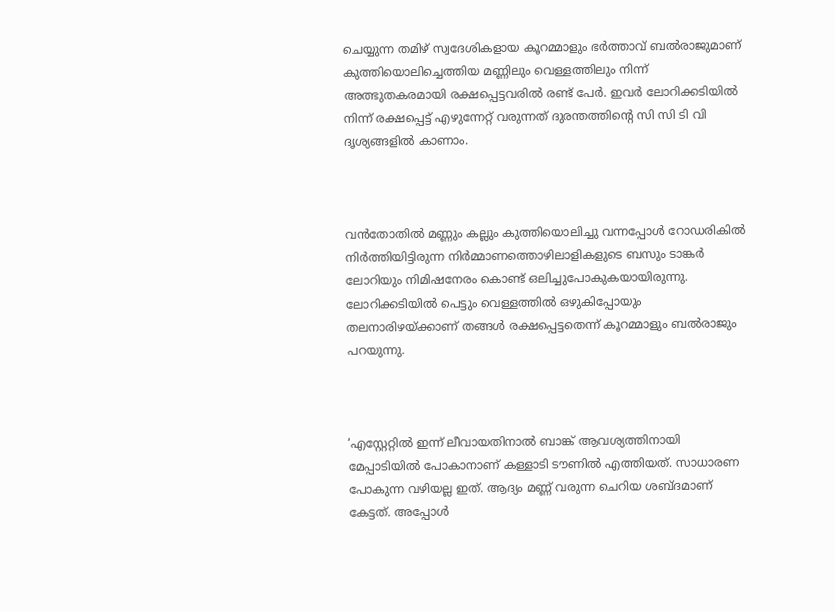ചെയ്യുന്ന തമിഴ് സ്വദേശികളായ കൂറമ്മാളും ഭർത്താവ് ബൽരാജുമാണ് കുത്തിയൊലിച്ചെത്തിയ മണ്ണിലും വെള്ളത്തിലും നിന്ന് അത്ഭുതകരമായി രക്ഷപ്പെട്ടവരിൽ രണ്ട് പേർ. ഇവർ ലോറിക്കടിയിൽ നിന്ന് രക്ഷപ്പെട്ട് എഴുന്നേറ്റ് വരുന്നത് ദുരന്തത്തിന്റെ സി സി ടി വി ദൃശ്യങ്ങളിൽ കാണാം.



വൻതോതിൽ മണ്ണും കല്ലും കുത്തിയൊലിച്ചു വന്നപ്പോൾ റോഡരികിൽ നിർത്തിയിട്ടിരുന്ന നിർമ്മാണത്തൊഴിലാളികളുടെ ബസും ടാങ്കർ ലോറിയും നിമിഷനേരം കൊണ്ട് ഒലിച്ചുപോകുകയായിരുന്നു. ലോറിക്കടിയിൽ പെട്ടും വെള്ളത്തിൽ ഒഴുകിപ്പോയും തലനാരിഴയ്ക്കാണ് തങ്ങൾ രക്ഷപ്പെട്ടതെന്ന് കൂറമ്മാളും ബൽരാജും പറയുന്നു.



‘എസ്റ്റേറ്റിൽ ഇന്ന് ലീവായതിനാൽ ബാങ്ക് ആവശ്യത്തിനായി മേപ്പാടിയിൽ പോകാനാണ് കള്ളാടി ടൗണിൽ എത്തിയത്. സാധാരണ പോകുന്ന വഴിയല്ല ഇത്. ആദ്യം മണ്ണ് വരുന്ന ചെറിയ ശബ്ദമാണ് കേട്ടത്. അപ്പോൾ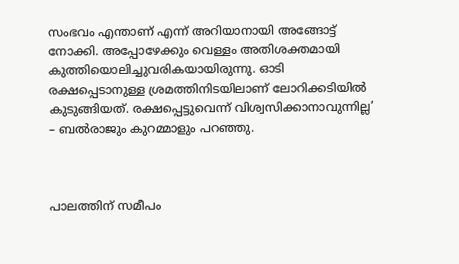സംഭവം എന്താണ് എന്ന് അറിയാനായി അങ്ങോട്ട് നോക്കി. അപ്പോഴേക്കും വെള്ളം അതിശക്തമായി കുത്തിയൊലിച്ചുവരികയായിരുന്നു. ഓടി രക്ഷപ്പെടാനുള്ള ശ്രമത്തിനിടയിലാണ് ലോറിക്കടിയിൽ കുടുങ്ങിയത്. രക്ഷപ്പെട്ടുവെന്ന് വിശ്വസിക്കാനാവുന്നില്ല’ – ബൽരാജും കുറമ്മാളും പറഞ്ഞു.



പാലത്തിന് സമീപം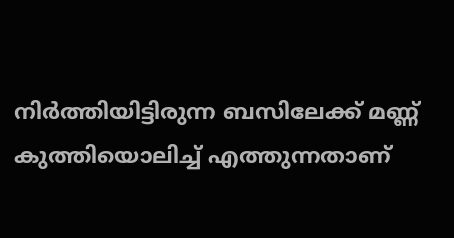നിർത്തിയിട്ടിരുന്ന ബസിലേക്ക് മണ്ണ് കുത്തിയൊലിച്ച് എത്തുന്നതാണ്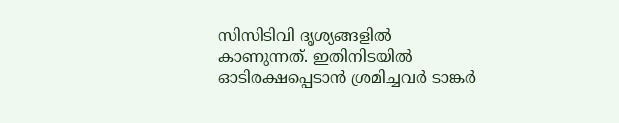സിസിടിവി ദൃശ്യങ്ങളിൽ കാണുന്നത്. ഇതിനിടയിൽ ഓടിരക്ഷപ്പെടാൻ ശ്രമിച്ചവർ ടാങ്കർ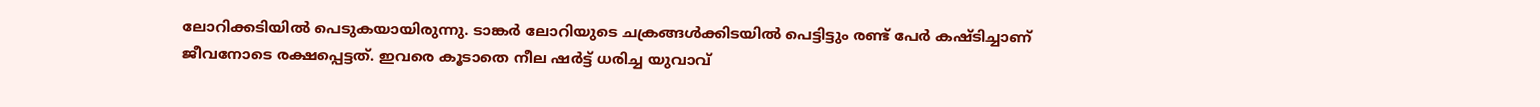ലോറിക്കടിയിൽ പെടുകയായിരുന്നു. ടാങ്കർ ലോറിയുടെ ചക്രങ്ങൾക്കിടയിൽ പെട്ടിട്ടും രണ്ട് പേർ കഷ്ടിച്ചാണ് ജീവനോടെ രക്ഷപ്പെട്ടത്. ഇവരെ കൂടാതെ നീല ഷർട്ട് ധരിച്ച യുവാവ്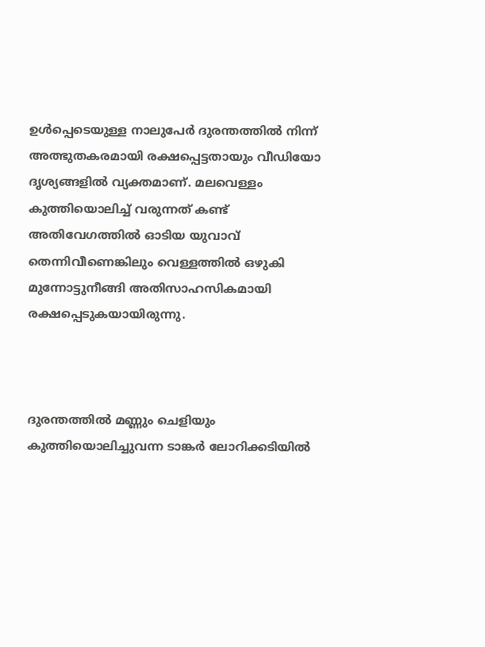ഉൾപ്പെടെയുള്ള നാലുപേർ ദുരന്തത്തിൽ നിന്ന് അത്ഭുതകരമായി രക്ഷപ്പെട്ടതായും വീഡിയോ ദൃശ്യങ്ങളിൽ വ്യക്തമാണ്. മലവെള്ളം കുത്തിയൊലിച്ച് വരുന്നത് കണ്ട് അതിവേഗത്തിൽ ഓടിയ യുവാവ് തെന്നിവീണെങ്കിലും വെള്ളത്തിൽ ഒഴുകി മുന്നോട്ടുനീങ്ങി അതിസാഹസികമായി രക്ഷപ്പെടുകയായിരുന്നു.



ദുരന്തത്തിൽ മണ്ണും ചെളിയും കുത്തിയൊലിച്ചുവന്ന ടാങ്കർ ലോറിക്കടിയിൽ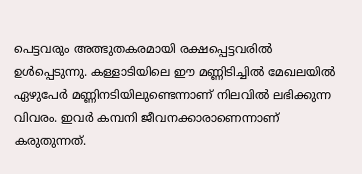പെട്ടവരും അത്ഭുതകരമായി രക്ഷപ്പെട്ടവരിൽ ഉൾപ്പെടുന്നു. കള്ളാടിയിലെ ഈ മണ്ണിടിച്ചിൽ മേഖലയിൽ ഏഴുപേർ മണ്ണിനടിയിലുണ്ടെന്നാണ് നിലവിൽ ലഭിക്കുന്ന വിവരം. ഇവർ കമ്പനി ജീവനക്കാരാണെന്നാണ് കരുതുന്നത്.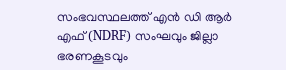സംഭവസ്ഥലത്ത് എൻ ഡി ആർ എഫ് (NDRF) സംഘവും ജില്ലാ ഭരണകൂടവും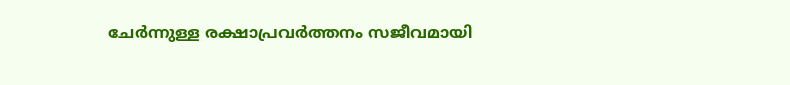ചേർന്നുള്ള രക്ഷാപ്രവർത്തനം സജീവമായി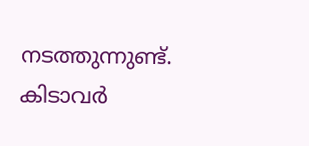നടത്തുന്നുണ്ട്. കിടാവർ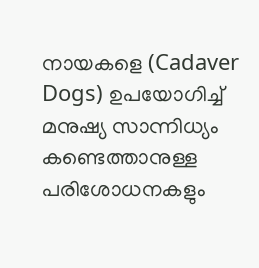നായകളെ (Cadaver Dogs) ഉപയോഗിച്ച് മനുഷ്യ സാന്നിധ്യം കണ്ടെത്താനുള്ള പരിശോധനകളും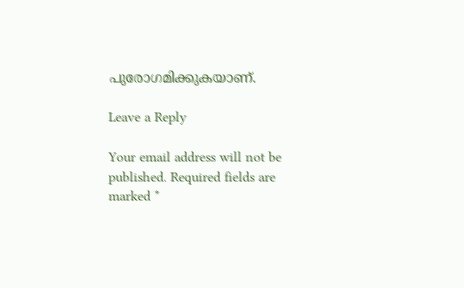പുരോഗമിക്കുകയാണ്.

Leave a Reply

Your email address will not be published. Required fields are marked *